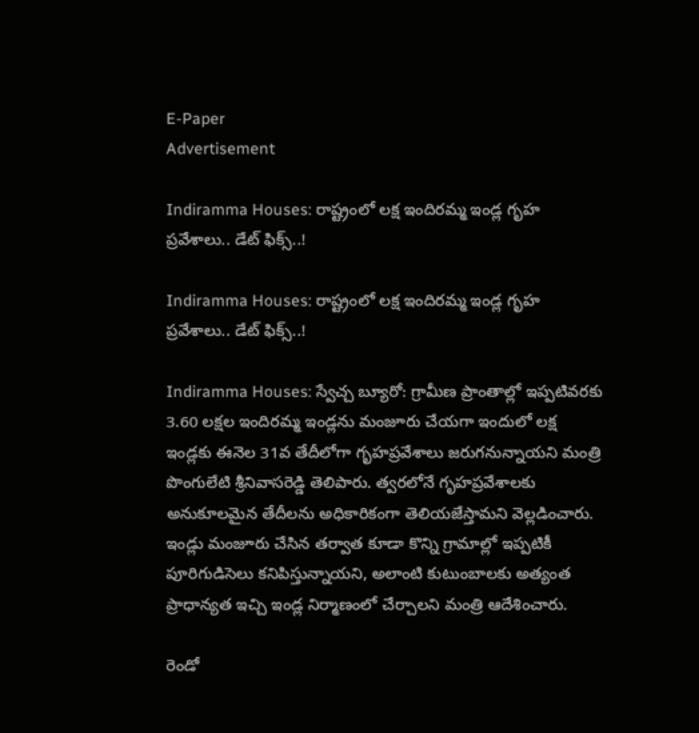E-Paper
Advertisement

Indiramma Houses: రాష్ట్రంలో లక్ష ఇందిర‌మ్మ ఇండ్ల గృహ ప్రవేశాలు.. డేట్ ఫిక్స్..!

Indiramma Houses: రాష్ట్రంలో లక్ష ఇందిర‌మ్మ ఇండ్ల గృహ ప్రవేశాలు.. డేట్ ఫిక్స్..!

Indiramma Houses: స్వేచ్చ బ్యూరో: గ్రామీణ ప్రాంతాల్లో ఇప్పటివ‌రకు 3.60 ల‌క్షల ఇందిరమ్మ ఇండ్లను మంజూరు చేయ‌గా ఇందులో ల‌క్ష ఇండ్లకు ఈనెల 31వ తేదీలోగా గృహ‌ప్రవేశాలు జ‌రుగనున్నాయ‌ని మంత్రి పొంగులేటి శ్రీనివాసరెడ్డి తెలిపారు. త్వరలోనే గృహప్రవేశాలకు అనుకూలమైన తేదీలను అధికారికంగా తెలియజేస్తామని వెల్లడించారు. ఇండ్లు మంజూరు చేసిన త‌ర్వాత కూడా కొన్ని గ్రామాల్లో ఇప్పటికీ పూరిగుడిసెలు కనిపిస్తున్నాయని, అలాంటి కుటుంబాలకు అత్యంత‌ ప్రాధాన్యత ఇచ్చి ఇండ్ల నిర్మాణంలో చేర్చాలని మంత్రి ఆదేశించారు.

రెండో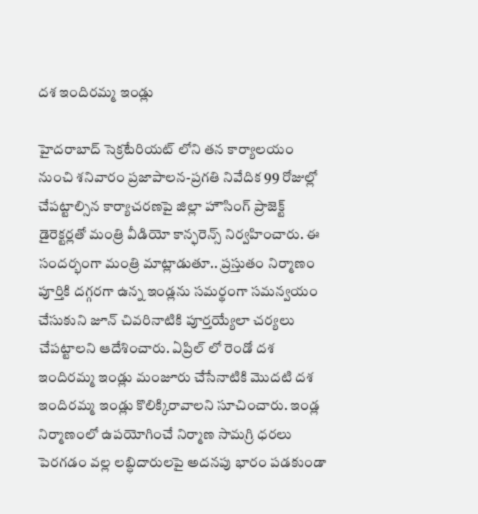ద‌శ ఇందిర‌మ్మ ఇండ్లు

హైదరాబాద్ సెక్రటేరియట్ లోని త‌న కార్యాల‌యం నుంచి శనివారం ప్రజాపాల‌న‌-ప్రగ‌తి నివేదిక 99 రోజుల్లో చేప‌ట్టాల్సిన కార్యాచ‌ర‌ణ‌పై జిల్లా హౌసింగ్ ప్రాజెక్ట్ డైరెక్టర్లతో మంత్రి వీడియో కాన్ఫరెన్స్ నిర్వహించారు. ఈ సంద‌ర్భంగా మంత్రి మాట్లాడుతూ.. ప్రస్తుతం నిర్మాణం పూర్తికి దగ్గరగా ఉన్న ఇండ్లను సమర్థంగా సమన్వయం చేసుకుని జూన్ చివ‌రినాటికి పూర్తయ్యేలా చ‌ర్యలు చేప‌ట్టాల‌ని ఆదేశించారు. ఏప్రిల్ లో రెండో ద‌శ ఇందిర‌మ్మ ఇండ్లు మంజూరు చేసేనాటికి మొద‌టి ద‌శ ఇందిర‌మ్మ ఇండ్లు కొలిక్కిరావాల‌ని సూచించారు. ఇండ్ల నిర్మాణంలో ఉపయోగించే నిర్మాణ సామగ్రి ధరలు పెరగడం వల్ల లబ్ధిదారులపై అదనపు భారం పడకుండా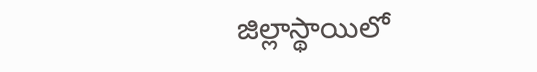జిల్లాస్థాయిలో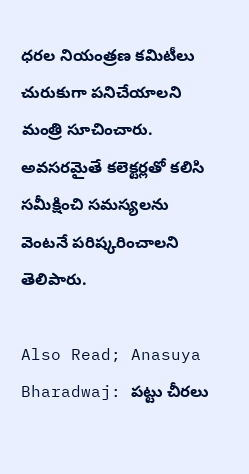ధరల నియంత్రణ కమిటీలు చురుకుగా పనిచేయాలని మంత్రి సూచించారు. అవసరమైతే కలెక్టర్లతో కలిసి సమీక్షించి సమస్యలను వెంటనే పరిష్కరించాలని తెలిపారు.

Also Read; Anasuya Bharadwaj: పట్టు చీరలు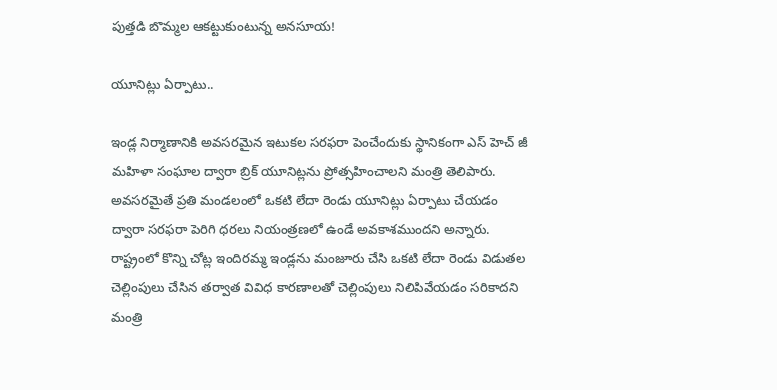పుత్తడి బొమ్మల ఆకట్టుకుంటున్న అనసూయ!

యూనిట్లు ఏర్పాటు..

ఇండ్ల నిర్మాణానికి అవసరమైన ఇటుకల సరఫరా పెంచేందుకు స్థానికంగా ఎస్ హెచ్ జీ మ‌హిళా సంఘాల ద్వారా బ్రిక్ యూనిట్లను ప్రోత్సహించాల‌ని మంత్రి తెలిపారు. అవసరమైతే ప్రతి మండలంలో ఒకటి లేదా రెండు యూనిట్లు ఏర్పాటు చేయడం ద్వారా సరఫరా పెరిగి ధరలు నియంత్రణలో ఉండే అవకాశముందని అన్నారు. రాష్ట్రంలో కొన్ని చోట్ల ఇందిర‌మ్మ ఇండ్లను మంజూరు చేసి ఒకటి లేదా రెండు విడుతల చెల్లింపులు చేసిన తర్వాత వివిధ కార‌ణాల‌తో చెల్లింపులు నిలిపివేయ‌డం స‌రికాద‌ని మంత్రి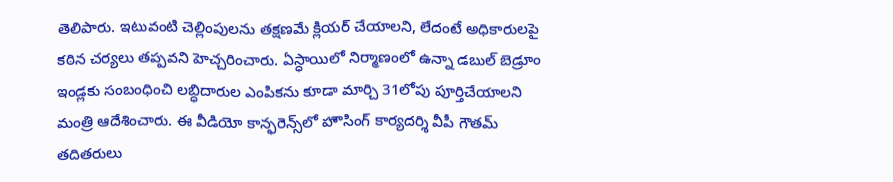తెలిపారు. ఇటువంటి చెల్లింపులను త‌క్షణ‌మే క్లియ‌ర్ చేయాల‌ని, లేదంటే అధికారుల‌పై క‌ఠిన చ‌ర్యలు తప్పవని హెచ్చరించారు. ఏస్ధాయిలో నిర్మాణంలో ఉన్నా డబుల్ బెడ్రూం ఇండ్లకు సంబంధించి లబ్ధిదారుల ఎంపికను కూడా మార్చి 31లోపు పూర్తిచేయాలని మంత్రి ఆదేశించారు. ఈ వీడియో కాన్ఫరెన్స్‌లో హౌసింగ్ కార్యద‌ర్శి వీపీ గౌత‌మ్ త‌దిత‌రులు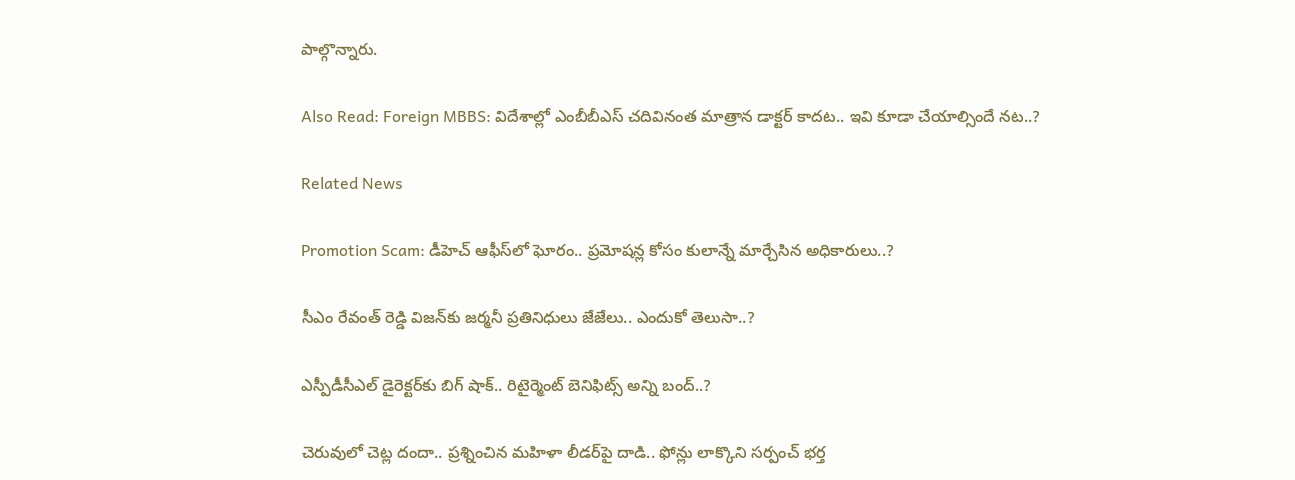పాల్గొన్నారు.

Also Read: Foreign MBBS: విదేశాల్లో ఎంబీబీఎస్‌ చదివినంత మాత్రాన డాక్టర్ కాదట.. ఇవి కూడా చేయాల్సిందే నట..?

Related News

Promotion Scam: డీహెచ్ ఆఫీస్‌లో ఘోరం.. ప్రమోషన్ల కోసం కులాన్నే మార్చేసిన అధికారులు..?

సీఎం రేవంత్ రెడ్డి విజన్‌కు జర్మనీ ప్రతినిధులు జేజేలు.. ఎందుకో తెలుసా..?

ఎస్పీడీసీఎల్ డైరెక్టర్‌కు బిగ్ షాక్.. రిటైర్మెంట్ బెనిఫిట్స్ అన్ని బంద్..?

చెరువులో చెట్ల దందా.. ప్రశ్నించిన మహిళా లీడర్‌పై దాడి.. ఫోన్లు లాక్కొని సర్పంచ్ భర్త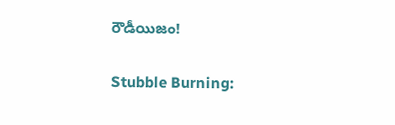రౌడీయిజం!

Stubble Burning: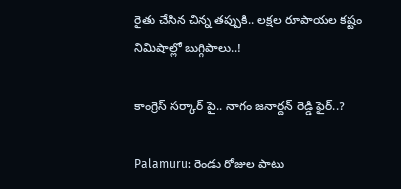రైతు చేసిన చిన్న తప్పుకి.. లక్షల రూపాయల కష్టం నిమిషాల్లో బుగ్గిపాలు..!

కాంగ్రెస్ సర్కార్‌ పై.. నాగం జనార్దన్ రెడ్డి ఫైర్..?

Palamuru: రెండు రోజుల పాటు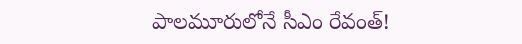పాలమూరులోనే సీఎం రేవంత్!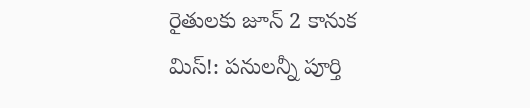రైతులకు జూన్ 2 కానుక మిస్!: పనులన్నీ పూర్తి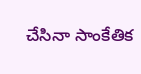చేసినా సాంకేతిక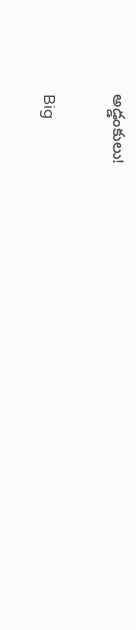అడ్డంకులు!

Big